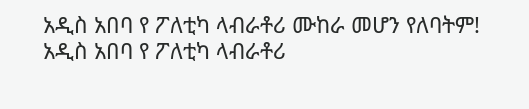አዲስ አበባ የ ፖለቲካ ላብራቶሪ ሙከራ መሆን የለባትም!
አዲስ አበባ የ ፖለቲካ ላብራቶሪ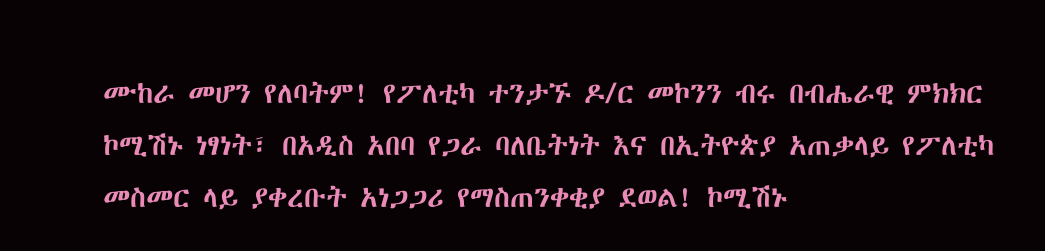ሙከራ መሆን የለባትም! የፖለቲካ ተንታኙ ዶ/ር መኮንን ብሩ በብሔራዊ ምክክር ኮሚሽኑ ነፃነት፣ በአዲስ አበባ የጋራ ባለቤትነት እና በኢትዮጵያ አጠቃላይ የፖለቲካ መስመር ላይ ያቀረቡት አነጋጋሪ የማስጠንቀቂያ ደወል! ኮሚሽኑ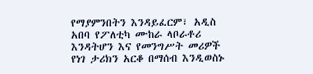የማያምንበትን እንዳይፈርም፣ አዲስ አበባ የፖለቲካ ሙከራ ላቦራቶሪ እንዳትሆን እና የመንግሥት መሪዎች የነገ ታሪክን አርቆ በማሰብ እንዲወስኑ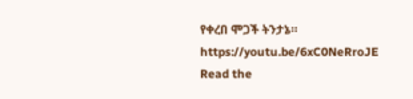የቀረበ ሞጋች ትንታኔ። https://youtu.be/6xC0NeRroJE
Read the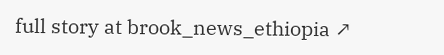full story at brook_news_ethiopia ↗